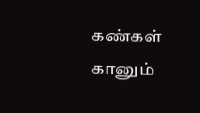கண்கள் கானும்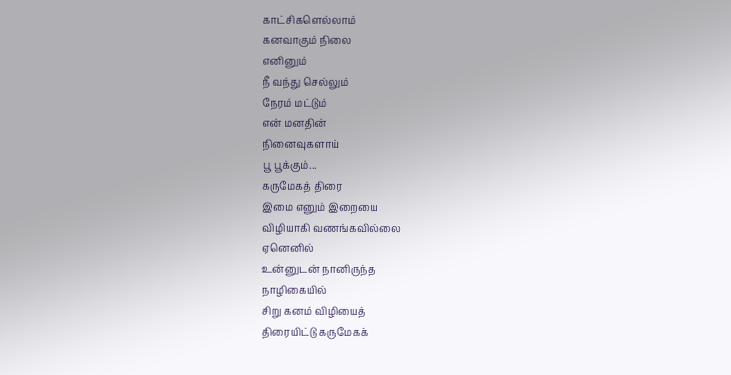காட்சிகளெல்லாம்
கனவாகும் நிலை
எனினும்
நீ வந்து செல்லும்
நேரம் மட்டும்
என் மனதின்
நினைவுகளாய்
பூ பூக்கும்...
கருமேகத் திரை
இமை எனும் இறையை
விழியாகி வணங்கவில்லை
ஏனெனில்
உன்னுடன் நானிருந்த
நாழிகையில்
சிறு கனம் விழியைத்
திரையிட்டு கருமேகக்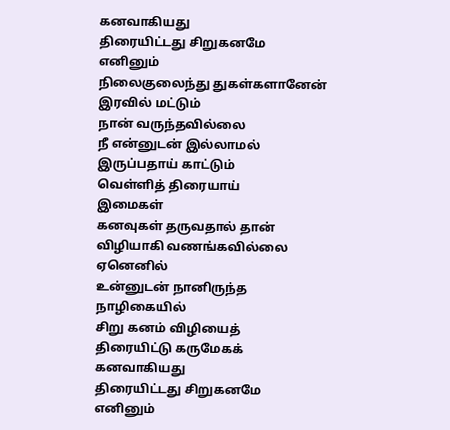கனவாகியது
திரையிட்டது சிறுகனமே
எனினும்
நிலைகுலைந்து துகள்களானேன்
இரவில் மட்டும்
நான் வருந்தவில்லை
நீ என்னுடன் இல்லாமல்
இருப்பதாய் காட்டும்
வெள்ளித் திரையாய்
இமைகள்
கனவுகள் தருவதால் தான்
விழியாகி வணங்கவில்லை
ஏனெனில்
உன்னுடன் நானிருந்த
நாழிகையில்
சிறு கனம் விழியைத்
திரையிட்டு கருமேகக்
கனவாகியது
திரையிட்டது சிறுகனமே
எனினும்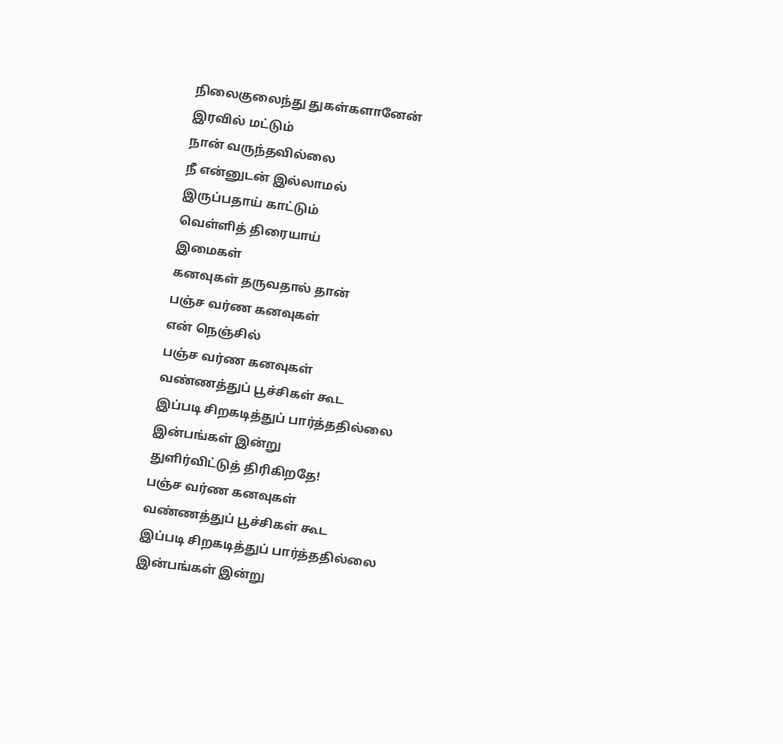நிலைகுலைந்து துகள்களானேன்
இரவில் மட்டும்
நான் வருந்தவில்லை
நீ என்னுடன் இல்லாமல்
இருப்பதாய் காட்டும்
வெள்ளித் திரையாய்
இமைகள்
கனவுகள் தருவதால் தான்
பஞ்ச வர்ண கனவுகள்
என் நெஞ்சில்
பஞ்ச வர்ண கனவுகள்
வண்ணத்துப் பூச்சிகள் கூட
இப்படி சிறகடித்துப் பார்த்ததில்லை
இன்பங்கள் இன்று
துளிர்விட்டுத் திரிகிறதே!
பஞ்ச வர்ண கனவுகள்
வண்ணத்துப் பூச்சிகள் கூட
இப்படி சிறகடித்துப் பார்த்ததில்லை
இன்பங்கள் இன்று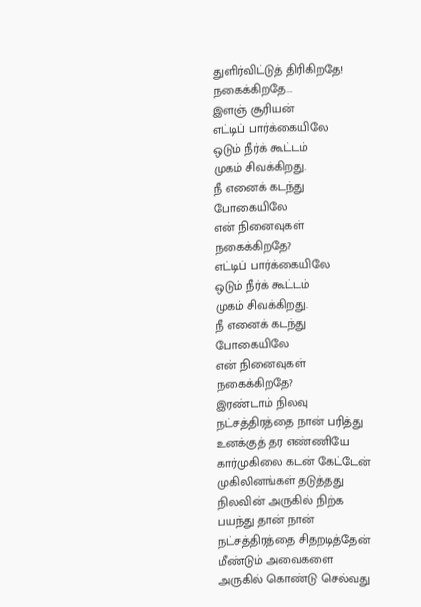துளிர்விட்டுத் திரிகிறதே!
நகைக்கிறதே...
இளஞ் சூரியன்
எட்டிப் பார்க்கையிலே
ஒடும் நீர்க் கூட்டம்
முகம் சிவக்கிறது.
நீ எனைக் கடந்து
போகையிலே
என் நினைவுகள்
நகைக்கிறதே?
எட்டிப் பார்க்கையிலே
ஒடும் நீர்க் கூட்டம்
முகம் சிவக்கிறது.
நீ எனைக் கடந்து
போகையிலே
என் நினைவுகள்
நகைக்கிறதே?
இரண்டாம் நிலவு
நட்சத்திரத்தை நான் பரித்து
உனக்குத் தர எண்ணியே
கார்முகிலை கடன் கேட்டேன்
முகிலினங்கள் தடுத்தது
நிலவின் அருகில் நிற்க
பயந்து தான் நான்
நட்சத்திரத்தை சிதறடித்தேன்
மீண்டும் அவைகளை
அருகில் கொண்டு செல்வது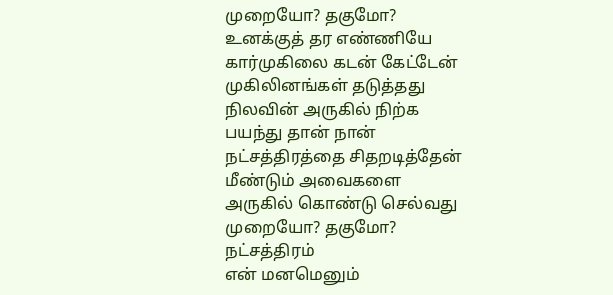முறையோ? தகுமோ?
உனக்குத் தர எண்ணியே
கார்முகிலை கடன் கேட்டேன்
முகிலினங்கள் தடுத்தது
நிலவின் அருகில் நிற்க
பயந்து தான் நான்
நட்சத்திரத்தை சிதறடித்தேன்
மீண்டும் அவைகளை
அருகில் கொண்டு செல்வது
முறையோ? தகுமோ?
நட்சத்திரம்
என் மனமெனும்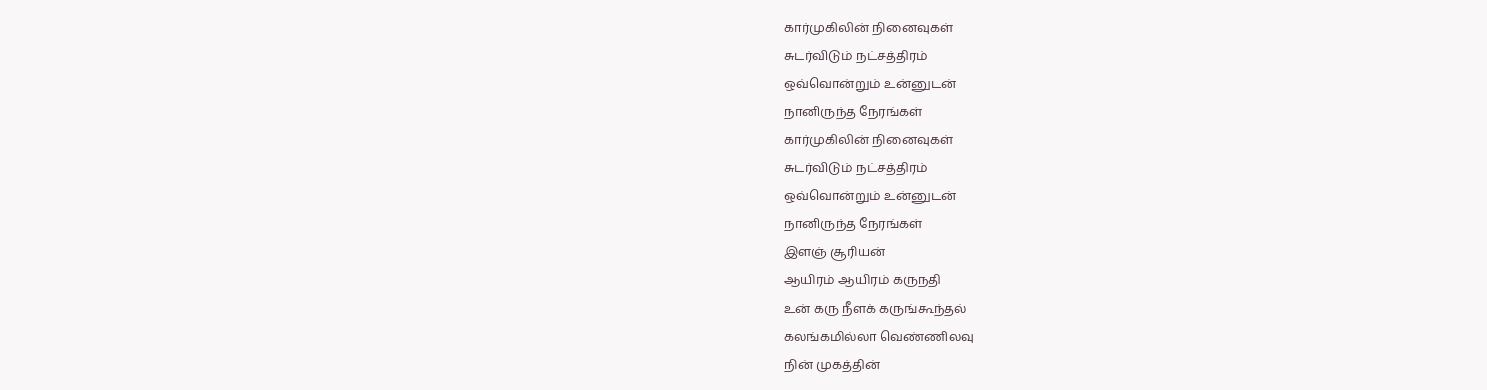கார்முகிலின் நினைவுகள்
சுடர்விடும் நட்சத்திரம்
ஒவ்வொன்றும் உன்னுடன்
நானிருந்த நேரங்கள்
கார்முகிலின் நினைவுகள்
சுடர்விடும் நட்சத்திரம்
ஒவ்வொன்றும் உன்னுடன்
நானிருந்த நேரங்கள்
இளஞ் சூரியன்
ஆயிரம் ஆயிரம் கருநதி
உன் கரு நீளக் கருங்கூந்தல்
கலங்கமில்லா வெண்ணிலவு
நின் முகத்தின்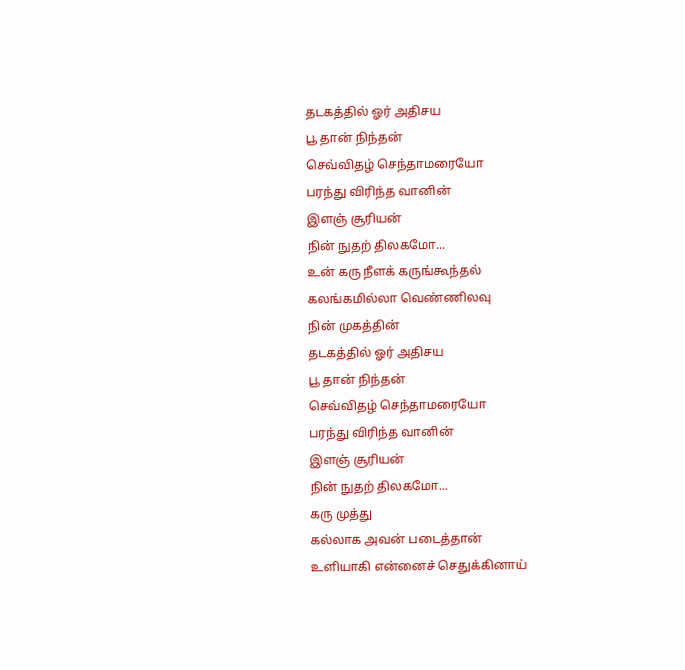தடகத்தில் ஓர் அதிசய
பூ தான் நிந்தன்
செவ்விதழ் செந்தாமரையோ
பரந்து விரிந்த வானின்
இளஞ் சூரியன்
நின் நுதற் திலகமோ...
உன் கரு நீளக் கருங்கூந்தல்
கலங்கமில்லா வெண்ணிலவு
நின் முகத்தின்
தடகத்தில் ஓர் அதிசய
பூ தான் நிந்தன்
செவ்விதழ் செந்தாமரையோ
பரந்து விரிந்த வானின்
இளஞ் சூரியன்
நின் நுதற் திலகமோ...
கரு முத்து
கல்லாக அவன் படைத்தான்
உளியாகி என்னைச் செதுக்கினாய்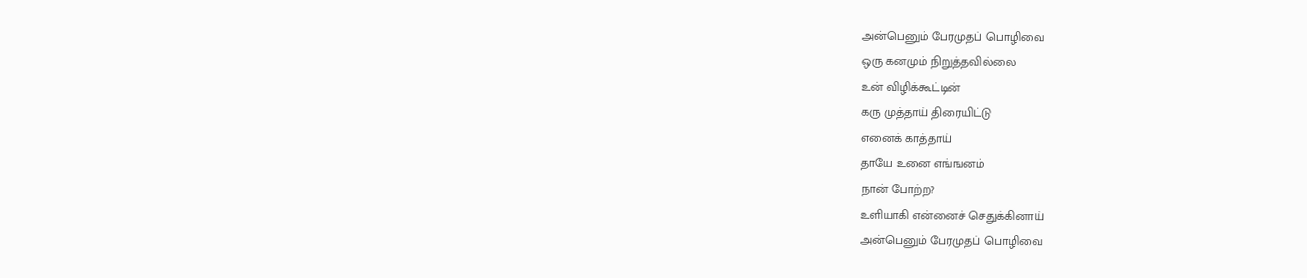அன்பெனும் பேரமுதப் பொழிவை
ஒரு கனமும் நிறுத்தவில்லை
உன் விழிக்கூட்டின்
கரு முத்தாய் திரையிட்டு
எனைக் காத்தாய்
தாயே உனை எங்ஙனம்
நான் போற்ற?
உளியாகி என்னைச் செதுக்கினாய்
அன்பெனும் பேரமுதப் பொழிவை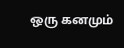ஒரு கனமும்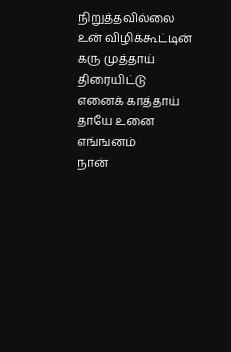நிறுத்தவில்லை
உன் விழிக்கூட்டின்
கரு முத்தாய் திரையிட்டு
எனைக் காத்தாய்
தாயே உனை எங்ஙனம்
நான்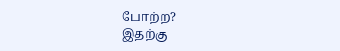போற்ற?
இதற்கு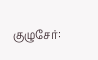குழுசேர்: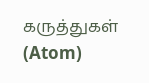கருத்துகள் (Atom)